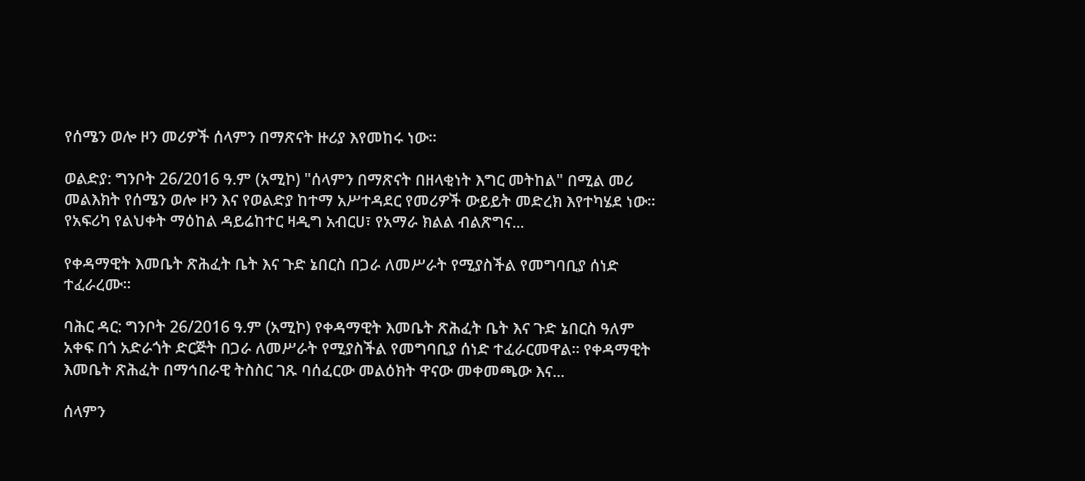የሰሜን ወሎ ዞን መሪዎች ሰላምን በማጽናት ዙሪያ እየመከሩ ነው።

ወልድያ: ግንቦት 26/2016 ዓ.ም (አሚኮ) "ሰላምን በማጽናት በዘላቂነት እግር መትከል" በሚል መሪ መልእክት የሰሜን ወሎ ዞን እና የወልድያ ከተማ አሥተዳደር የመሪዎች ውይይት መድረክ እየተካሄደ ነው። የአፍሪካ የልህቀት ማዕከል ዳይሬከተር ዛዲግ አብርሀ፣ የአማራ ክልል ብልጽግና...

የቀዳማዊት እመቤት ጽሕፈት ቤት እና ጉድ ኔበርስ በጋራ ለመሥራት የሚያስችል የመግባቢያ ሰነድ ተፈራረሙ።

ባሕር ዳር: ግንቦት 26/2016 ዓ.ም (አሚኮ) የቀዳማዊት እመቤት ጽሕፈት ቤት እና ጉድ ኔበርስ ዓለም አቀፍ በጎ አድራጎት ድርጅት በጋራ ለመሥራት የሚያስችል የመግባቢያ ሰነድ ተፈራርመዋል። የቀዳማዊት እመቤት ጽሕፈት በማኅበራዊ ትስስር ገጹ ባሰፈርው መልዕክት ዋናው መቀመጫው እና...

ሰላምን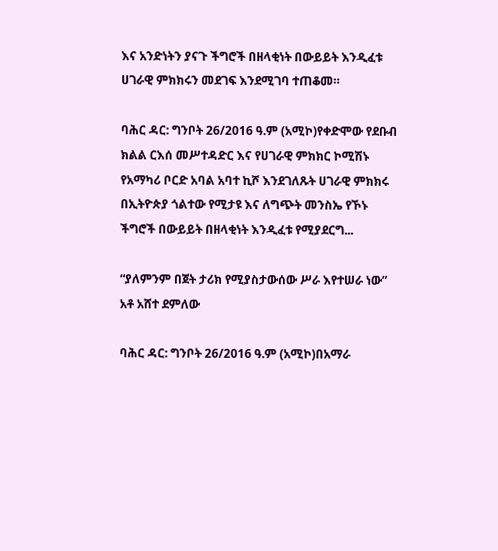እና አንድነትን ያናጉ ችግሮች በዘላቂነት በውይይት እንዲፈቱ ሀገራዊ ምክክሩን መደገፍ እንደሚገባ ተጠቆመ።

ባሕር ዳር: ግንቦት 26/2016 ዓ.ም (አሚኮ)የቀድሞው የደቡብ ክልል ርእሰ መሥተዳድር እና የሀገራዊ ምክክር ኮሚሽኑ የአማካሪ ቦርድ አባል አባተ ኪሾ እንደገለጹት ሀገራዊ ምክክሩ በኢትዮጵያ ጎልተው የሚታዩ እና ለግጭት መንስኤ የኾኑ ችግሮች በውይይት በዘላቂነት እንዲፈቱ የሚያደርግ...

“ያለምንም በጀት ታሪክ የሚያስታውሰው ሥራ እየተሠራ ነው” አቶ አሸተ ደምለው

ባሕር ዳር: ግንቦት 26/2016 ዓ.ም (አሚኮ)በአማራ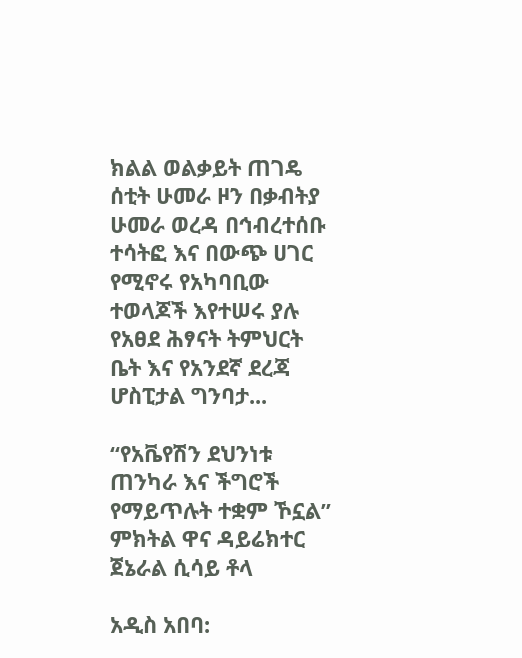ክልል ወልቃይት ጠገዴ ሰቲት ሁመራ ዞን በቃብትያ ሁመራ ወረዳ በኅብረተሰቡ ተሳትፎ እና በውጭ ሀገር የሚኖሩ የአካባቢው ተወላጆች እየተሠሩ ያሉ የአፀደ ሕፃናት ትምህርት ቤት እና የአንደኛ ደረጃ ሆስፒታል ግንባታ...

“የአቬየሽን ደህንነቱ ጠንካራ እና ችግሮች የማይጥሉት ተቋም ኾኗል” ምክትል ዋና ዳይሬክተር ጀኔራል ሲሳይ ቶላ

አዲስ አበባ: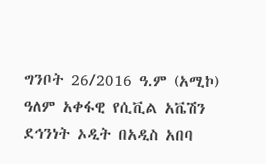ግንቦት 26/2016 ዓ.ም (አሚኮ) ዓለም አቀፋዊ የሲቪል አቬሽን ደኅንነት ኦዲት በአዲስ አበባ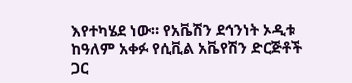እየተካሄደ ነው። የአቬሽን ደኅንነት ኦዲቱ ከዓለም አቀፉ የሲቪል አቬየሽን ድርጅቶች ጋር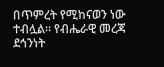በጥምረት የሚከናወን ነው ተብሏል። የብሔራዊ መረጃ ደኅንነት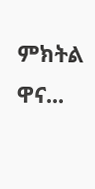ምክትል ዋና...